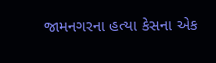જામનગરના હત્યા કેસના એક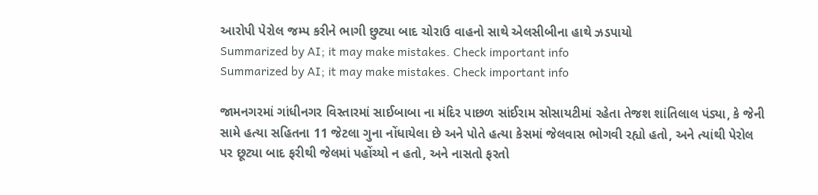આરોપી પેરોલ જમ્પ કરીને ભાગી છુટ્યા બાદ ચોરાઉ વાહનો સાથે એલસીબીના હાથે ઝડપાયો
Summarized by AI; it may make mistakes. Check important info
Summarized by AI; it may make mistakes. Check important info

જામનગરમાં ગાંધીનગર વિસ્તારમાં સાઈબાબા ના મંદિર પાછળ સાંઈરામ સોસાયટીમાં રહેતા તેજશ શાંતિલાલ પંડ્યા, કે જેની સામે હત્યા સહિતના 11 જેટલા ગુના નોંધાયેલા છે અને પોતે હત્યા કેસમાં જેલવાસ ભોગવી રહ્યો હતો, અને ત્યાંથી પેરોલ પર છૂટ્યા બાદ ફરીથી જેલમાં પહોંચ્યો ન હતો, અને નાસતો ફરતો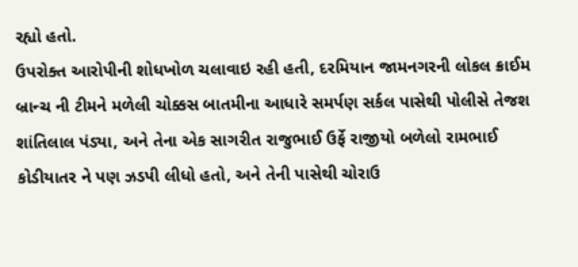રહ્યો હતો.
ઉપરોક્ત આરોપીની શોધખોળ ચલાવાઇ રહી હતી, દરમિયાન જામનગરની લોકલ ક્રાઈમ બ્રાન્ચ ની ટીમને મળેલી ચોક્કસ બાતમીના આધારે સમર્પણ સર્કલ પાસેથી પોલીસે તેજશ શાંતિલાલ પંડ્યા, અને તેના એક સાગરીત રાજુભાઈ ઉર્ફે રાજીયો બળેલો રામભાઈ કોડીયાતર ને પણ ઝડપી લીધો હતો, અને તેની પાસેથી ચોરાઉ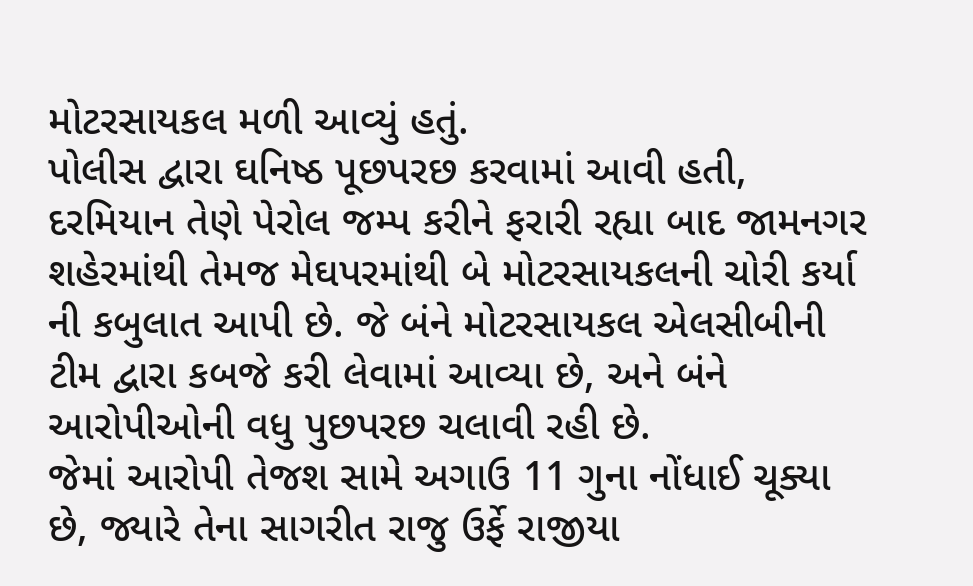મોટરસાયકલ મળી આવ્યું હતું.
પોલીસ દ્વારા ઘનિષ્ઠ પૂછપરછ કરવામાં આવી હતી, દરમિયાન તેણે પેરોલ જમ્પ કરીને ફરારી રહ્યા બાદ જામનગર શહેરમાંથી તેમજ મેઘપરમાંથી બે મોટરસાયકલની ચોરી કર્યા ની કબુલાત આપી છે. જે બંને મોટરસાયકલ એલસીબીની ટીમ દ્વારા કબજે કરી લેવામાં આવ્યા છે, અને બંને આરોપીઓની વધુ પુછપરછ ચલાવી રહી છે.
જેમાં આરોપી તેજશ સામે અગાઉ 11 ગુના નોંધાઈ ચૂક્યા છે, જ્યારે તેના સાગરીત રાજુ ઉર્ફે રાજીયા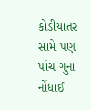કોડીયાતર સામે પણ પાંચ ગુના નોંધાઈ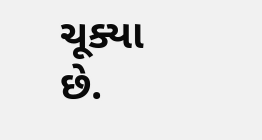ચૂક્યા છે.